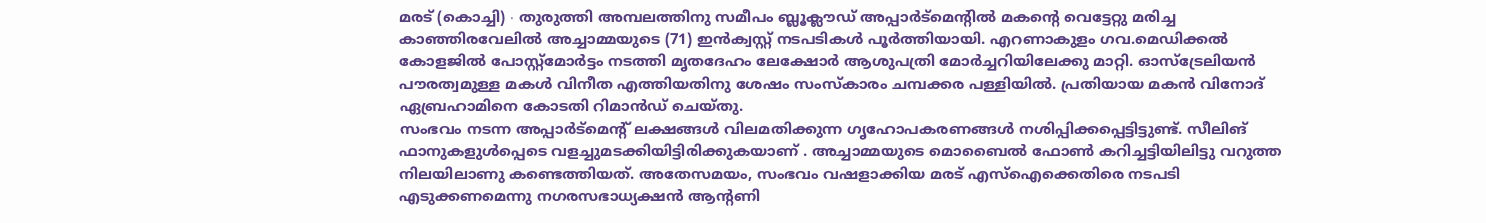മരട് (കൊച്ചി) ∙ തുരുത്തി അമ്പലത്തിനു സമീപം ബ്ലൂക്ലൗഡ് അപ്പാർട്മെന്റിൽ മകന്റെ വെട്ടേറ്റു മരിച്ച കാഞ്ഞിരവേലിൽ അച്ചാമ്മയുടെ (71) ഇൻക്വസ്റ്റ് നടപടികൾ പൂർത്തിയായി. എറണാകുളം ഗവ.മെഡിക്കൽ കോളജിൽ പോസ്റ്റ്മോർട്ടം നടത്തി മൃതദേഹം ലേക്ഷോർ ആശുപത്രി മോർച്ചറിയിലേക്കു മാറ്റി. ഓസ്ട്രേലിയൻ പൗരത്വമുള്ള മകൾ വിനീത എത്തിയതിനു ശേഷം സംസ്കാരം ചമ്പക്കര പള്ളിയിൽ. പ്രതിയായ മകൻ വിനോദ് ഏബ്രഹാമിനെ കോടതി റിമാൻഡ് ചെയ്തു.
സംഭവം നടന്ന അപ്പാർട്മെന്റ് ലക്ഷങ്ങൾ വിലമതിക്കുന്ന ഗൃഹോപകരണങ്ങൾ നശിപ്പിക്കപ്പെട്ടിട്ടുണ്ട്. സീലിങ് ഫാനുകളുൾപ്പെടെ വളച്ചുമടക്കിയിട്ടിരിക്കുകയാണ് . അച്ചാമ്മയുടെ മൊബൈൽ ഫോൺ കറിച്ചട്ടിയിലിട്ടു വറുത്ത നിലയിലാണു കണ്ടെത്തിയത്. അതേസമയം, സംഭവം വഷളാക്കിയ മരട് എസ്ഐക്കെതിരെ നടപടി എടുക്കണമെന്നു നഗരസഭാധ്യക്ഷൻ ആന്റണി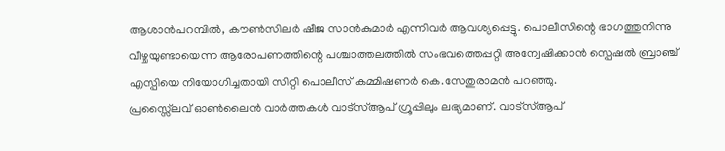ആശാൻപറമ്പിൽ, കൗൺസിലർ ഷീജ സാൻകുമാർ എന്നിവർ ആവശ്യപ്പെട്ടു. പൊലീസിന്റെ ഭാഗത്തുനിന്നു വീഴ്ചയുണ്ടായെന്ന ആരോപണത്തിന്റെ പശ്ചാത്തലത്തിൽ സംഭവത്തെപ്പറ്റി അന്വേഷിക്കാൻ സ്പെഷൽ ബ്രാഞ്ച് എസ്പിയെ നിയോഗിച്ചതായി സിറ്റി പൊലീസ് കമ്മിഷണർ കെ.സേതുരാമൻ പറഞ്ഞു.
പ്രസ്സ്ലൈവ് ഓൺലൈൻ വാർത്തകൾ വാട്സ്ആപ് ഗ്രൂപ്പിലും ലഭ്യമാണ്. വാട്സ്ആപ്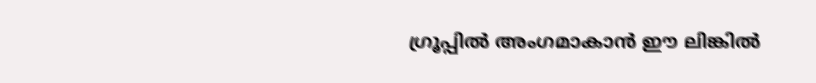ഗ്രൂപ്പിൽ അംഗമാകാൻ ഈ ലിങ്കിൽ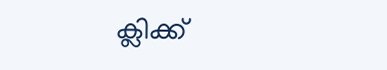ക്ലിക്ക്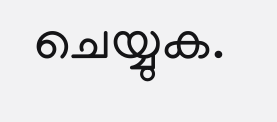ചെയ്യുക.